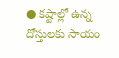● కష్టాల్లో ఉన్న దోస్తులకు సాయం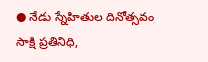● నేడు స్నేహితుల దినోత్సవం
సాక్షి ప్రతినిధి,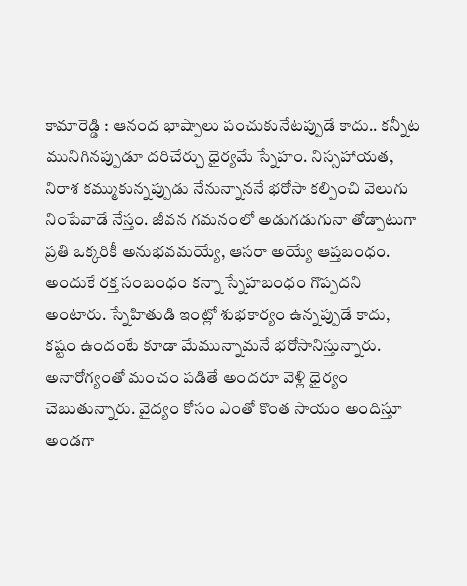కామారెడ్డి : ఆనంద భాష్పాలు పంచుకునేటప్పుడే కాదు.. కన్నీట మునిగినప్పుడూ దరిచేర్చు ధైర్యమే స్నేహం. నిస్సహాయత, నిరాశ కమ్ముకున్నప్పుడు నేనున్నాననే భరోసా కల్పించి వెలుగు నింపేవాడే నేస్తం. జీవన గమనంలో అడుగడుగునా తోడ్పాటుగా ప్రతి ఒక్కరికీ అనుభవమయ్యే, ఆసరా అయ్యే ఆప్తబంధం. అందుకే రక్త సంబంధం కన్నా స్నేహబంధం గొప్పదని అంటారు. స్నేహితుడి ఇంట్లో శుభకార్యం ఉన్నప్పుడే కాదు, కష్టం ఉందంటే కూడా మేమున్నామనే భరోసానిస్తున్నారు. అనారోగ్యంతో మంచం పడితే అందరూ వెళ్లి ధైర్యం చెబుతున్నారు. వైద్యం కోసం ఎంతో కొంత సాయం అందిస్తూ అండగా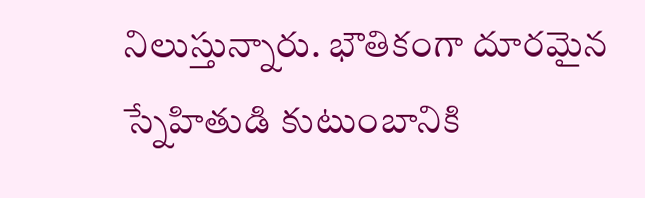నిలుస్తున్నారు. భౌతికంగా దూరమైన స్నేహితుడి కుటుంబానికి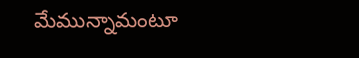మేమున్నామంటూ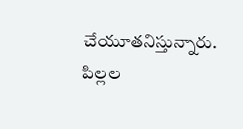చేయూతనిస్తున్నారు. పిల్లల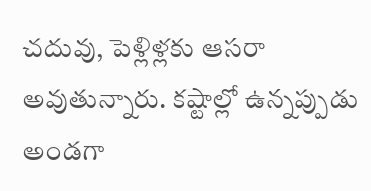చదువు, పెళ్లిళ్లకు ఆసరా అవుతున్నారు. కష్టాల్లో ఉన్నప్పుడు అండగా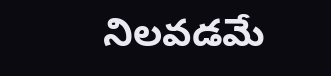నిలవడమే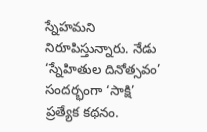స్నేహమని నిరూపిస్తున్నారు. నేడు ‘స్నేహితుల దినోత్సవం’ సందర్భంగా ‘సాక్షి’ ప్రత్యేక కథనం.